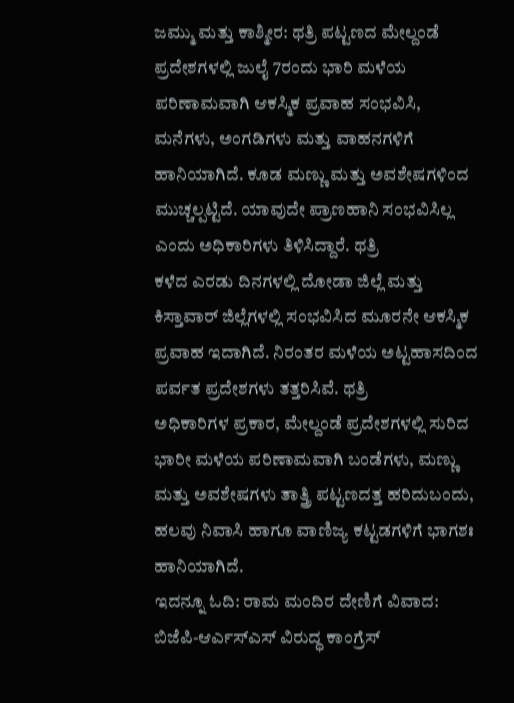ಜಮ್ಮು ಮತ್ತು ಕಾಶ್ಮೀರ: ಥತ್ರಿ ಪಟ್ಟಣದ ಮೇಲ್ದಂಡೆ ಪ್ರದೇಶಗಳಲ್ಲಿ ಜುಲೈ 7ರಂದು ಭಾರಿ ಮಳೆಯ ಪರಿಣಾಮವಾಗಿ ಆಕಸ್ಮಿಕ ಪ್ರವಾಹ ಸಂಭವಿಸಿ, ಮನೆಗಳು, ಅಂಗಡಿಗಳು ಮತ್ತು ವಾಹನಗಳಿಗೆ ಹಾನಿಯಾಗಿದೆ. ಕೂಡ ಮಣ್ಣು ಮತ್ತು ಅವಶೇಷಗಳಿಂದ ಮುಚ್ಚಲ್ಪಟ್ಟಿದೆ. ಯಾವುದೇ ಪ್ರಾಣಹಾನಿ ಸಂಭವಿಸಿಲ್ಲ ಎಂದು ಅಧಿಕಾರಿಗಳು ತಿಳಿಸಿದ್ದಾರೆ. ಥತ್ರಿ
ಕಳೆದ ಎರಡು ದಿನಗಳಲ್ಲಿ ದೋಡಾ ಜಿಲ್ಲೆ ಮತ್ತು ಕಿಸ್ತಾವಾರ್ ಜಿಲ್ಲೆಗಳಲ್ಲಿ ಸಂಭವಿಸಿದ ಮೂರನೇ ಆಕಸ್ಮಿಕ ಪ್ರವಾಹ ಇದಾಗಿದೆ. ನಿರಂತರ ಮಳೆಯ ಅಟ್ಟಹಾಸದಿಂದ ಪರ್ವತ ಪ್ರದೇಶಗಳು ತತ್ತರಿಸಿವೆ. ಥತ್ರಿ
ಅಧಿಕಾರಿಗಳ ಪ್ರಕಾರ, ಮೇಲ್ದಂಡೆ ಪ್ರದೇಶಗಳಲ್ಲಿ ಸುರಿದ ಭಾರೀ ಮಳೆಯ ಪರಿಣಾಮವಾಗಿ ಬಂಡೆಗಳು, ಮಣ್ಣು ಮತ್ತು ಅವಶೇಷಗಳು ತಾತ್ತ್ರಿ ಪಟ್ಟಣದತ್ತ ಹರಿದುಬಂದು, ಹಲವು ನಿವಾಸಿ ಹಾಗೂ ವಾಣಿಜ್ಯ ಕಟ್ಟಡಗಳಿಗೆ ಭಾಗಶಃ ಹಾನಿಯಾಗಿದೆ.
ಇದನ್ನೂ ಓದಿ: ರಾಮ ಮಂದಿರ ದೇಣಿಗೆ ವಿವಾದ: ಬಿಜೆಪಿ-ಆರ್ಎಸ್ಎಸ್ ವಿರುದ್ಧ ಕಾಂಗ್ರೆಸ್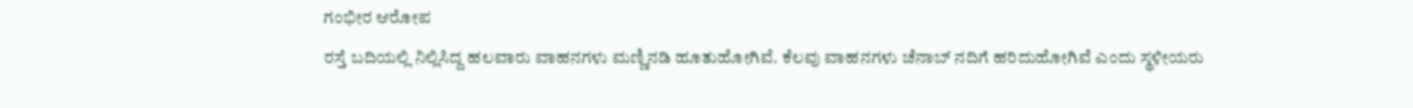ಗಂಭೀರ ಆರೋಪ
ರಸ್ತೆ ಬದಿಯಲ್ಲಿ ನಿಲ್ಲಿಸಿದ್ದ ಹಲವಾರು ವಾಹನಗಳು ಮಣ್ಣಿನಡಿ ಹೂತುಹೋಗಿವೆ. ಕೆಲವು ವಾಹನಗಳು ಚೆನಾಬ್ ನದಿಗೆ ಹರಿದುಹೋಗಿವೆ ಎಂದು ಸ್ಥಳೀಯರು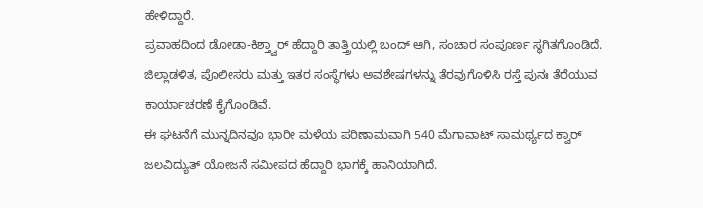ಹೇಳಿದ್ದಾರೆ.
ಪ್ರವಾಹದಿಂದ ಡೋಡಾ-ಕಿಶ್ತ್ವಾರ್ ಹೆದ್ದಾರಿ ತಾತ್ತ್ರಿಯಲ್ಲಿ ಬಂದ್ ಆಗಿ, ಸಂಚಾರ ಸಂಪೂರ್ಣ ಸ್ಥಗಿತಗೊಂಡಿದೆ. ಜಿಲ್ಲಾಡಳಿತ, ಪೊಲೀಸರು ಮತ್ತು ಇತರ ಸಂಸ್ಥೆಗಳು ಅವಶೇಷಗಳನ್ನು ತೆರವುಗೊಳಿಸಿ ರಸ್ತೆ ಪುನಃ ತೆರೆಯುವ ಕಾರ್ಯಾಚರಣೆ ಕೈಗೊಂಡಿವೆ.
ಈ ಘಟನೆಗೆ ಮುನ್ನದಿನವೂ ಭಾರೀ ಮಳೆಯ ಪರಿಣಾಮವಾಗಿ 540 ಮೆಗಾವಾಟ್ ಸಾಮರ್ಥ್ಯದ ಕ್ವಾರ್ ಜಲವಿದ್ಯುತ್ ಯೋಜನೆ ಸಮೀಪದ ಹೆದ್ದಾರಿ ಭಾಗಕ್ಕೆ ಹಾನಿಯಾಗಿದೆ.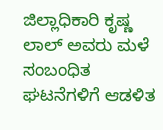ಜಿಲ್ಲಾಧಿಕಾರಿ ಕೃಷ್ಣ ಲಾಲ್ ಅವರು ಮಳೆ ಸಂಬಂಧಿತ ಘಟನೆಗಳಿಗೆ ಆಡಳಿತ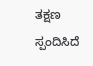ತಕ್ಷಣ ಸ್ಪಂದಿಸಿದೆ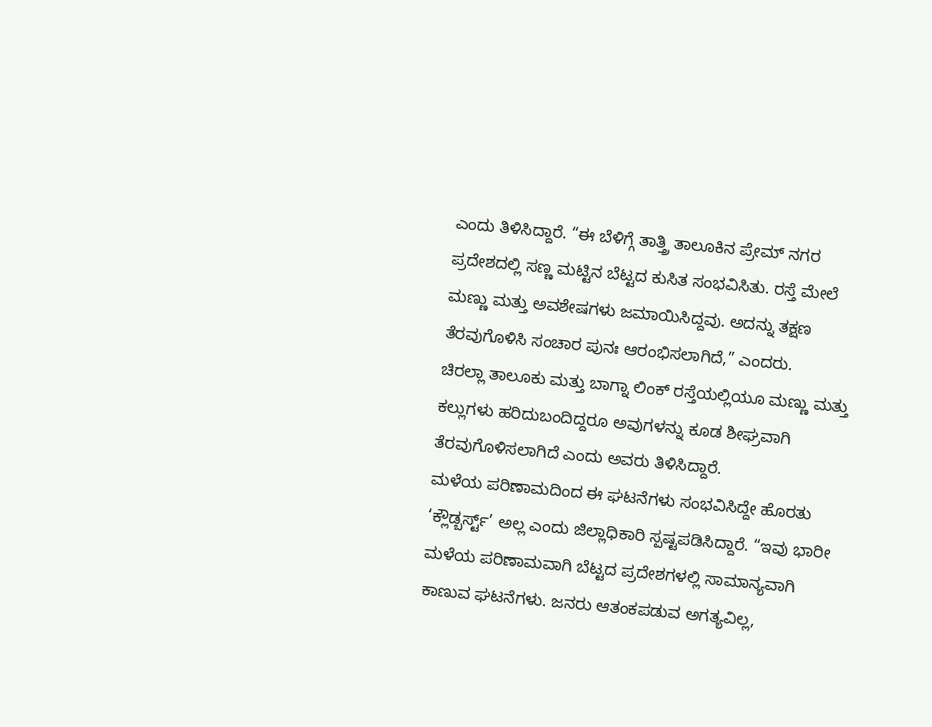ಎಂದು ತಿಳಿಸಿದ್ದಾರೆ. “ಈ ಬೆಳಿಗ್ಗೆ ತಾತ್ತ್ರಿ ತಾಲೂಕಿನ ಪ್ರೇಮ್ ನಗರ ಪ್ರದೇಶದಲ್ಲಿ ಸಣ್ಣ ಮಟ್ಟಿನ ಬೆಟ್ಟದ ಕುಸಿತ ಸಂಭವಿಸಿತು. ರಸ್ತೆ ಮೇಲೆ ಮಣ್ಣು ಮತ್ತು ಅವಶೇಷಗಳು ಜಮಾಯಿಸಿದ್ದವು. ಅದನ್ನು ತಕ್ಷಣ ತೆರವುಗೊಳಿಸಿ ಸಂಚಾರ ಪುನಃ ಆರಂಭಿಸಲಾಗಿದೆ,” ಎಂದರು.
ಚಿರಲ್ಲಾ ತಾಲೂಕು ಮತ್ತು ಬಾಗ್ನಾ ಲಿಂಕ್ ರಸ್ತೆಯಲ್ಲಿಯೂ ಮಣ್ಣು ಮತ್ತು ಕಲ್ಲುಗಳು ಹರಿದುಬಂದಿದ್ದರೂ ಅವುಗಳನ್ನು ಕೂಡ ಶೀಘ್ರವಾಗಿ ತೆರವುಗೊಳಿಸಲಾಗಿದೆ ಎಂದು ಅವರು ತಿಳಿಸಿದ್ದಾರೆ.
ಮಳೆಯ ಪರಿಣಾಮದಿಂದ ಈ ಘಟನೆಗಳು ಸಂಭವಿಸಿದ್ದೇ ಹೊರತು ‘ಕ್ಲೌಡ್ಬರ್ಸ್ಟ್’ ಅಲ್ಲ ಎಂದು ಜಿಲ್ಲಾಧಿಕಾರಿ ಸ್ಪಷ್ಟಪಡಿಸಿದ್ದಾರೆ. “ಇವು ಭಾರೀ ಮಳೆಯ ಪರಿಣಾಮವಾಗಿ ಬೆಟ್ಟದ ಪ್ರದೇಶಗಳಲ್ಲಿ ಸಾಮಾನ್ಯವಾಗಿ ಕಾಣುವ ಘಟನೆಗಳು. ಜನರು ಆತಂಕಪಡುವ ಅಗತ್ಯವಿಲ್ಲ,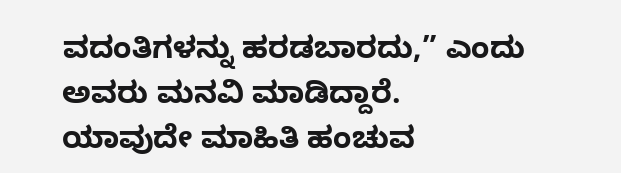ವದಂತಿಗಳನ್ನು ಹರಡಬಾರದು,” ಎಂದು ಅವರು ಮನವಿ ಮಾಡಿದ್ದಾರೆ.
ಯಾವುದೇ ಮಾಹಿತಿ ಹಂಚುವ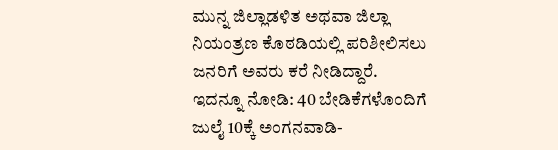ಮುನ್ನ ಜಿಲ್ಲಾಡಳಿತ ಅಥವಾ ಜಿಲ್ಲಾ ನಿಯಂತ್ರಣ ಕೊಠಡಿಯಲ್ಲಿ ಪರಿಶೀಲಿಸಲು ಜನರಿಗೆ ಅವರು ಕರೆ ನೀಡಿದ್ದಾರೆ.
ಇದನ್ನೂ ನೋಡಿ: 40 ಬೇಡಿಕೆಗಳೊಂದಿಗೆ ಜುಲೈ 10ಕ್ಕೆ ಅಂಗನವಾಡಿ-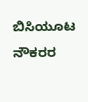ಬಿಸಿಯೂಟ ನೌಕರರ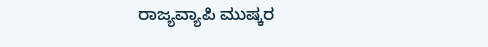ರಾಜ್ಯವ್ಯಾಪಿ ಮುಷ್ಕರ